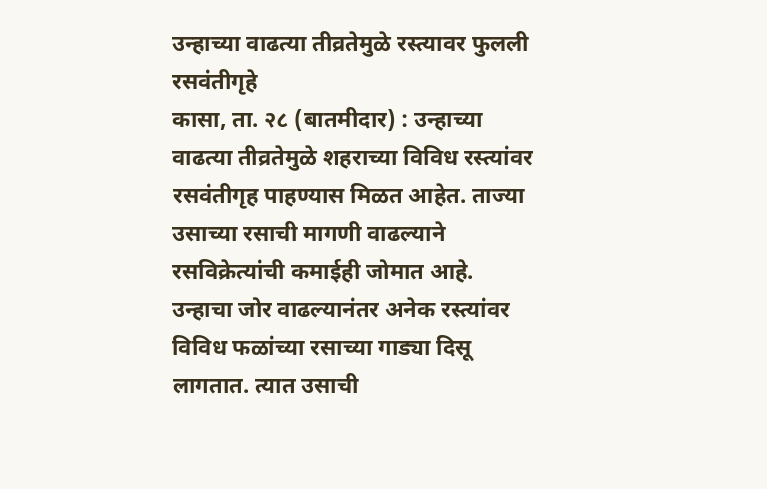उन्हाच्या वाढत्या तीव्रतेमुळे रस्त्यावर फुलली रसवंतीगृहे
कासा, ता. २८ (बातमीदार) : उन्हाच्या वाढत्या तीव्रतेमुळे शहराच्या विविध रस्त्यांवर रसवंतीगृह पाहण्यास मिळत आहेत. ताज्या उसाच्या रसाची मागणी वाढल्याने रसविक्रेत्यांची कमाईही जोमात आहे.
उन्हाचा जोर वाढल्यानंतर अनेक रस्त्यांवर विविध फळांच्या रसाच्या गाड्या दिसू लागतात. त्यात उसाची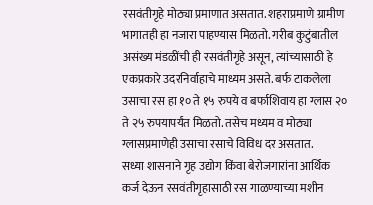रसवंतीगृहे मोठ्या प्रमाणात असतात. शहराप्रमाणे ग्रामीण भागातही हा नजारा पाहण्यास मिळतो. गरीब कुटुंबातील असंख्य मंडळींची ही रसवंतीगृहे असून, त्यांच्यासाठी हे एकप्रकारे उदरनिर्वाहाचे माध्यम असते. बर्फ टाकलेला उसाचा रस हा १० ते १५ रुपये व बर्फाशिवाय हा ग्लास २० ते २५ रुपयापर्यंत मिळतो. तसेच मध्यम व मोठ्या ग्लासप्रमाणेही उसाचा रसाचे विविध दर असतात.
सध्या शासनाने गृह उद्योग किंवा बेरोजगारांना आर्थिक कर्ज देऊन रसवंतीगृहासाठी रस गाळण्याच्या मशीन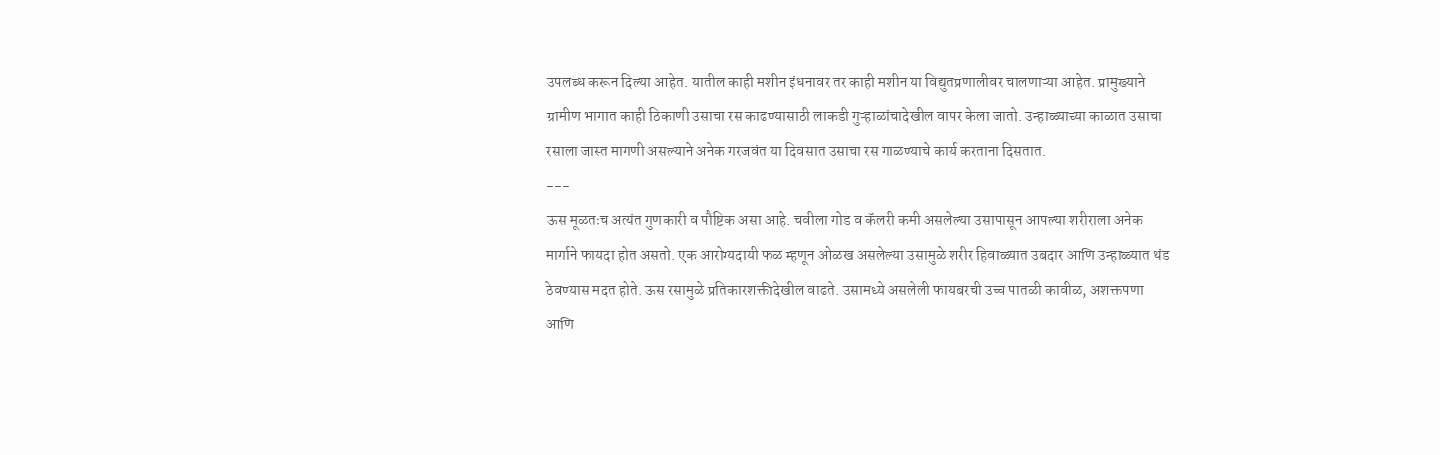उपलब्ध करून दिल्या आहेत. यातील काही मशीन इंधनावर तर काही मशीन या विद्युतप्रणालीवर चालणाऱ्या आहेत. प्रामुख्याने ग्रामीण भागात काही ठिकाणी उसाचा रस काढण्यासाठी लाकडी गुऱ्हाळांचादेखील वापर केला जातो. उन्हाळ्याच्या काळात उसाचा रसाला जास्त मागणी असल्याने अनेक गरजवंत या दिवसात उसाचा रस गाळण्याचे कार्य करताना दिसतात.
---
ऊस मूळतःच अत्यंत गुणकारी व पौष्टिक असा आहे. चवीला गोड व कॅलरी कमी असलेल्या उसापासून आपल्या शरीराला अनेक मार्गाने फायदा होत असतो. एक आरोग्यदायी फळ म्हणून ओळख असलेल्या उसामुळे शरीर हिवाळ्यात उबदार आणि उन्हाळ्यात थंड ठेवण्यास मदत होते. ऊस रसामुळे प्रतिकारशक्तीदेखील वाढते. उसामध्ये असलेली फायबरची उच्च पातळी कावीळ, अशक्तपणा आणि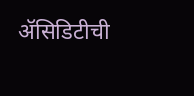ॲसिडिटीची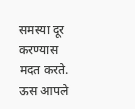समस्या दूर करण्यास मदत करते. ऊस आपले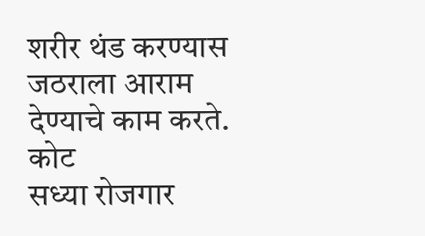शरीर थंड करण्यास जठराला आराम देण्याचे काम करते.
कोट
सध्या रोजगार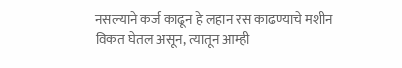नसल्याने कर्ज काढून हे लहान रस काढण्याचे मशीन विकत घेतल असून, त्यातून आम्ही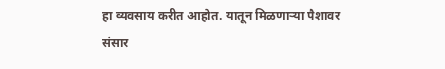हा व्यवसाय करीत आहोत. यातून मिळणाऱ्या पैशावर संसार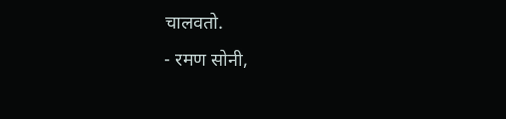चालवतो.
- रमण सोनी,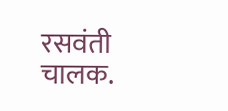रसवंती चालक.